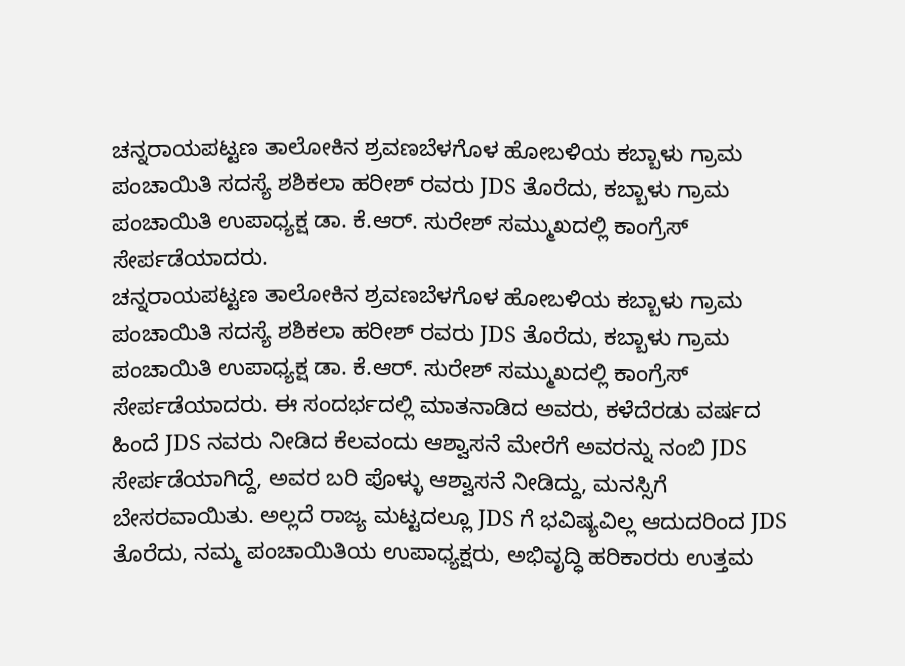ಚನ್ನರಾಯಪಟ್ಟಣ ತಾಲೋಕಿನ ಶ್ರವಣಬೆಳಗೊಳ ಹೋಬಳಿಯ ಕಬ್ಬಾಳು ಗ್ರಾಮ ಪಂಚಾಯಿತಿ ಸದಸ್ಯೆ ಶಶಿಕಲಾ ಹರೀಶ್ ರವರು JDS ತೊರೆದು, ಕಬ್ಬಾಳು ಗ್ರಾಮ ಪಂಚಾಯಿತಿ ಉಪಾಧ್ಯಕ್ಷ ಡಾ. ಕೆ.ಆರ್. ಸುರೇಶ್ ಸಮ್ಮುಖದಲ್ಲಿ ಕಾಂಗ್ರೆಸ್ ಸೇರ್ಪಡೆಯಾದರು.
ಚನ್ನರಾಯಪಟ್ಟಣ ತಾಲೋಕಿನ ಶ್ರವಣಬೆಳಗೊಳ ಹೋಬಳಿಯ ಕಬ್ಬಾಳು ಗ್ರಾಮ ಪಂಚಾಯಿತಿ ಸದಸ್ಯೆ ಶಶಿಕಲಾ ಹರೀಶ್ ರವರು JDS ತೊರೆದು, ಕಬ್ಬಾಳು ಗ್ರಾಮ ಪಂಚಾಯಿತಿ ಉಪಾಧ್ಯಕ್ಷ ಡಾ. ಕೆ.ಆರ್. ಸುರೇಶ್ ಸಮ್ಮುಖದಲ್ಲಿ ಕಾಂಗ್ರೆಸ್ ಸೇರ್ಪಡೆಯಾದರು. ಈ ಸಂದರ್ಭದಲ್ಲಿ ಮಾತನಾಡಿದ ಅವರು, ಕಳೆದೆರಡು ವರ್ಷದ ಹಿಂದೆ JDS ನವರು ನೀಡಿದ ಕೆಲವಂದು ಆಶ್ವಾಸನೆ ಮೇರೆಗೆ ಅವರನ್ನು ನಂಬಿ JDS ಸೇರ್ಪಡೆಯಾಗಿದ್ದೆ, ಅವರ ಬರಿ ಪೊಳ್ಳು ಆಶ್ವಾಸನೆ ನೀಡಿದ್ದು, ಮನಸ್ಸಿಗೆ ಬೇಸರವಾಯಿತು. ಅಲ್ಲದೆ ರಾಜ್ಯ ಮಟ್ಟದಲ್ಲೂ JDS ಗೆ ಭವಿಷ್ಯವಿಲ್ಲ ಆದುದರಿಂದ JDS ತೊರೆದು, ನಮ್ಮ ಪಂಚಾಯಿತಿಯ ಉಪಾಧ್ಯಕ್ಷರು, ಅಭಿವೃದ್ಧಿ ಹರಿಕಾರರು ಉತ್ತಮ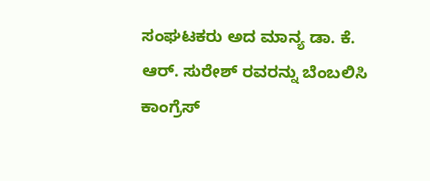ಸಂಘಟಕರು ಅದ ಮಾನ್ಯ ಡಾ. ಕೆ. ಆರ್. ಸುರೇಶ್ ರವರನ್ನು ಬೆಂಬಲಿಸಿ ಕಾಂಗ್ರೆಸ್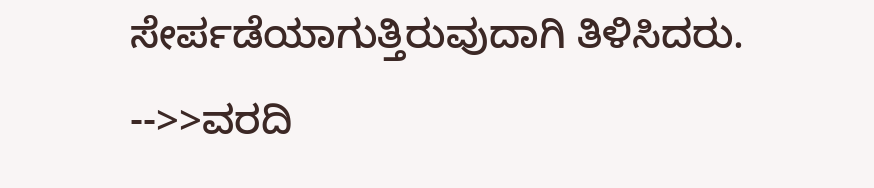ಸೇರ್ಪಡೆಯಾಗುತ್ತಿರುವುದಾಗಿ ತಿಳಿಸಿದರು. -->>ವರದಿ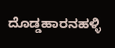ದೊಡ್ಡಹಾರನಹಳ್ಳಿ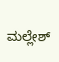ಮಲ್ಲೇಶ್